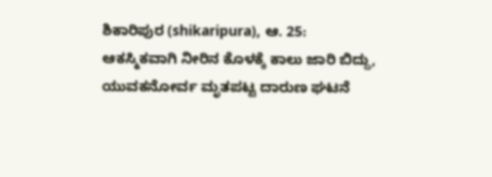ಶಿಕಾರಿಪುರ (shikaripura), ಆ. 25: ಆಕಸ್ಮಿಕವಾಗಿ ನೀರಿನ ಕೊಳಕ್ಕೆ ಕಾಲು ಜಾರಿ ಬಿದ್ದು, ಯುವಕನೋರ್ವ ಮೃತಪಟ್ಟ ದಾರುಣ ಘಟನೆ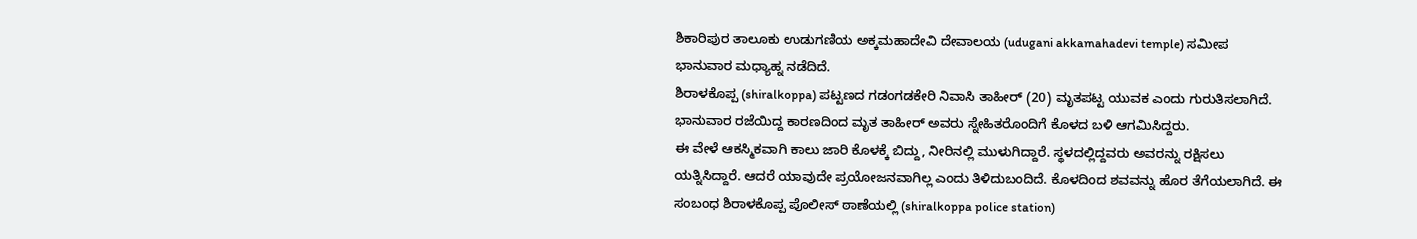ಶಿಕಾರಿಪುರ ತಾಲೂಕು ಉಡುಗಣಿಯ ಅಕ್ಕಮಹಾದೇವಿ ದೇವಾಲಯ (udugani akkamahadevi temple) ಸಮೀಪ ಭಾನುವಾರ ಮಧ್ಯಾಹ್ನ ನಡೆದಿದೆ.
ಶಿರಾಳಕೊಪ್ಪ (shiralkoppa) ಪಟ್ಟಣದ ಗಡಂಗಡಕೇರಿ ನಿವಾಸಿ ತಾಹೀರ್ (20) ಮೃತಪಟ್ಟ ಯುವಕ ಎಂದು ಗುರುತಿಸಲಾಗಿದೆ. ಭಾನುವಾರ ರಜೆಯಿದ್ದ ಕಾರಣದಿಂದ ಮೃತ ತಾಹೀರ್ ಅವರು ಸ್ನೇಹಿತರೊಂದಿಗೆ ಕೊಳದ ಬಳಿ ಆಗಮಿಸಿದ್ದರು.
ಈ ವೇಳೆ ಆಕಸ್ಮಿಕವಾಗಿ ಕಾಲು ಜಾರಿ ಕೊಳಕ್ಕೆ ಬಿದ್ದು, ನೀರಿನಲ್ಲಿ ಮುಳುಗಿದ್ದಾರೆ. ಸ್ಥಳದಲ್ಲಿದ್ದವರು ಅವರನ್ನು ರಕ್ಷಿಸಲು ಯತ್ನಿಸಿದ್ದಾರೆ. ಆದರೆ ಯಾವುದೇ ಪ್ರಯೋಜನವಾಗಿಲ್ಲ ಎಂದು ತಿಳಿದುಬಂದಿದೆ. ಕೊಳದಿಂದ ಶವವನ್ನು ಹೊರ ತೆಗೆಯಲಾಗಿದೆ. ಈ ಸಂಬಂಧ ಶಿರಾಳಕೊಪ್ಪ ಪೊಲೀಸ್ ಠಾಣೆಯಲ್ಲಿ (shiralkoppa police station)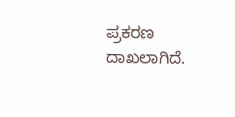ಪ್ರಕರಣ ದಾಖಲಾಗಿದೆ.